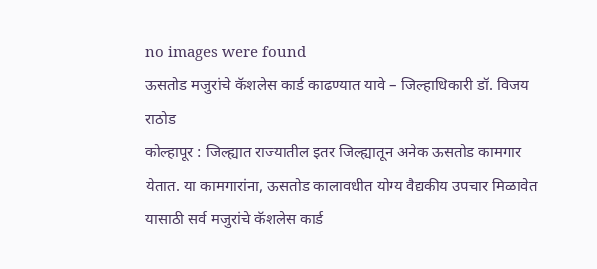no images were found
ऊसतोड मजुरांचे कॅशलेस कार्ड काढण्यात यावे – जिल्हाधिकारी डॉ. विजय राठोड
कोल्हापूर : जिल्ह्यात राज्यातील इतर जिल्ह्यातून अनेक ऊसतोड कामगार येतात. या कामगारांना, ऊसतोड कालावधीत योग्य वैद्यकीय उपचार मिळावेत यासाठी सर्व मजुरांचे कॅशलेस कार्ड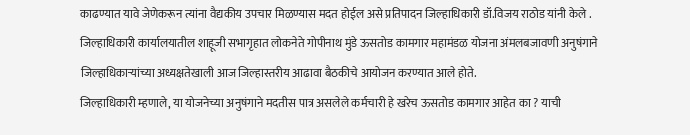काढण्यात यावे जेणेकरून त्यांना वैद्यकीय उपचार मिळण्यास मदत होईल असे प्रतिपादन जिल्हाधिकारी डॉ.विजय राठोड यांनी केले .
जिल्हाधिकारी कार्यालयातील शाहूजी सभागृहात लोकनेते गोपीनाथ मुंडे ऊसतोड कामगार महामंडळ योजना अंमलबजावणी अनुषंगाने जिल्हाधिकाऱ्यांच्या अध्यक्षतेखाली आज जिल्हास्तरीय आढावा बैठकीचे आयोजन करण्यात आले होते.
जिल्हाधिकारी म्हणाले, या योजनेच्या अनुषंगाने मदतीस पात्र असलेले कर्मचारी हे खरेच ऊसतोड कामगार आहेत का ? याची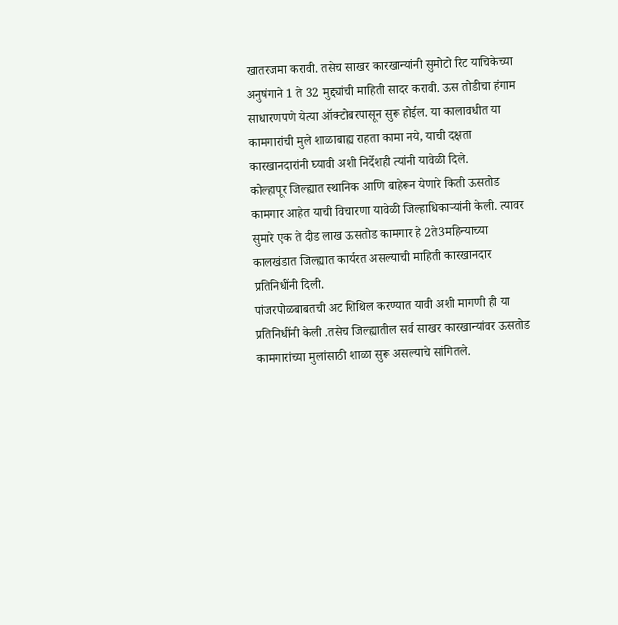खातरजमा करावी. तसेच साखर कारखान्यांनी सुमोटो रिट याचिकेच्या अनुषंगाने 1 ते 32 मुद्द्यांची माहिती सादर करावी. ऊस तोडीचा हंगाम साधारणपणे येत्या ऑक्टोबरपासून सुरू होईल. या कालावधीत या कामगारांची मुले शाळाबाह्य राहता कामा नये, याची दक्षता कारखानदारांनी घ्यावी अशी निर्देशही त्यांनी यावेळी दिले.
कोल्हापूर जिल्ह्यात स्थानिक आणि बाहेरून येणारे किती ऊसतोड कामगार आहेत याची विचारणा यावेळी जिल्हाधिकाऱ्यांनी केली. त्यावर सुमारे एक ते दीड लाख ऊसतोड कामगार हे 2ते3महिन्याच्या कालखंडात जिल्ह्यात कार्यरत असल्याची माहिती कारखानदार प्रतिनिधींनी दिली.
पांजरपोळबाबतची अट शिथिल करण्यात यावी अशी मागणी ही या प्रतिनिधींनी केली .तसेच जिल्ह्यातील सर्व साखर कारखान्यांवर ऊसतोड कामगारांच्या मुलांसाठी शाळा सुरू असल्याचे सांगितले.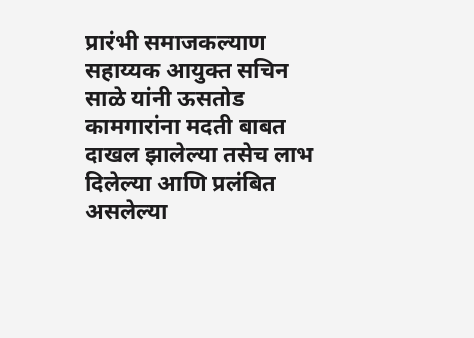प्रारंभी समाजकल्याण सहाय्यक आयुक्त सचिन साळे यांनी ऊसतोड कामगारांना मदती बाबत दाखल झालेल्या तसेच लाभ दिलेल्या आणि प्रलंबित असलेल्या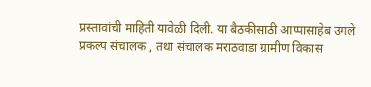प्रस्तावांची माहिती यावेळी दिली. या बैठकीसाठी आप्पासाहेब उगले प्रकल्प संचालक , तथा संचालक मराठवाडा ग्रामीण विकास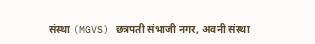संस्था (MGVS) छत्रपती संभाजी नगर, अवनी संस्था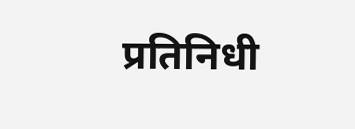प्रतिनिधी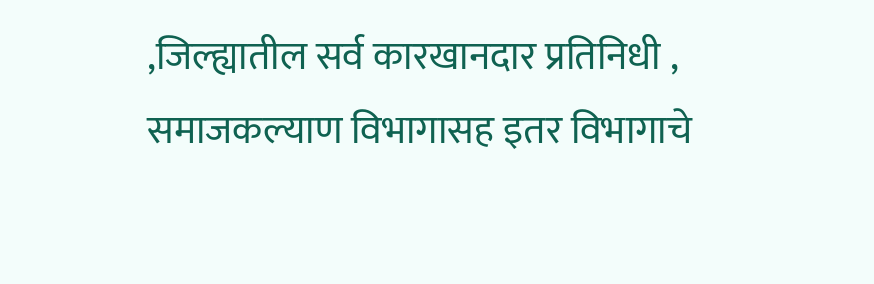,जिल्ह्यातील सर्व कारखानदार प्रतिनिधी , समाजकल्याण विभागासह इतर विभागाचे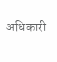अधिकारी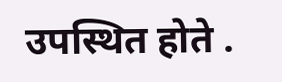उपस्थित होते .